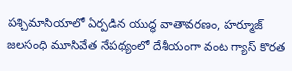పశ్చిమాసియాలో ఏర్పడిన యుద్ధ వాతావరణం, హర్మూజ్ జలసంధి మూసివేత నేపథ్యంలో దేశీయంగా వంట గ్యాస్ కొరత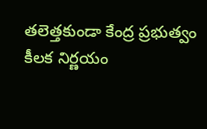తలెత్తకుండా కేంద్ర ప్రభుత్వం కీలక నిర్ణయం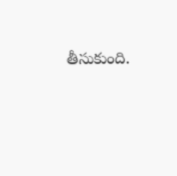తీసుకుంది.